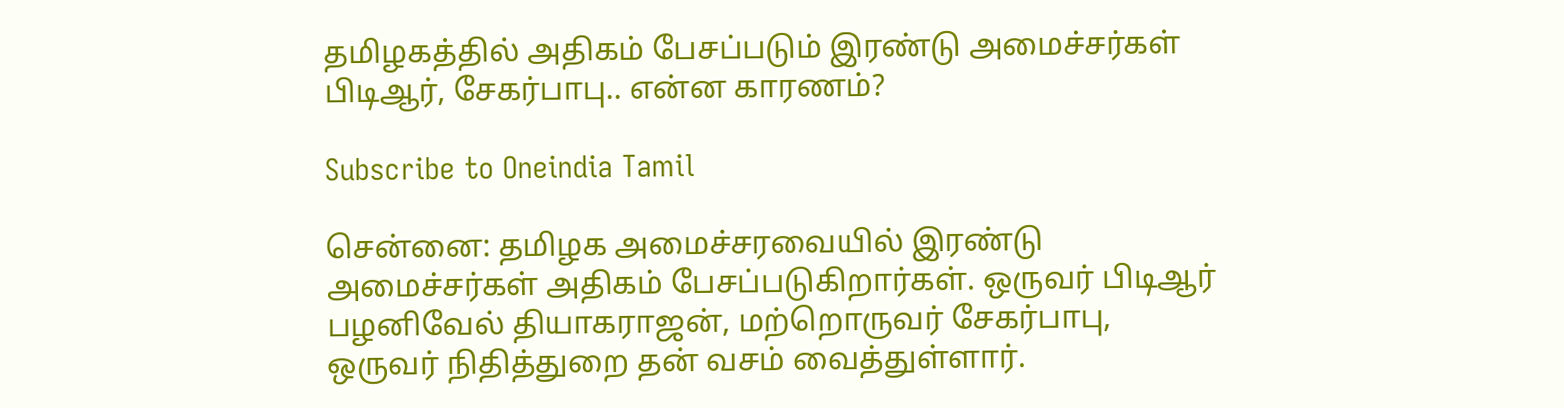தமிழகத்தில் அதிகம் பேசப்படும் இரண்டு அமைச்சர்கள் பிடிஆர், சேகர்பாபு.. என்ன காரணம்?

Subscribe to Oneindia Tamil

சென்னை: தமிழக அமைச்சரவையில் இரண்டு அமைச்சர்கள் அதிகம் பேசப்படுகிறார்கள். ஒருவர் பிடிஆர் பழனிவேல் தியாகராஜன், மற்றொருவர் சேகர்பாபு, ஒருவர் நிதித்துறை தன் வசம் வைத்துள்ளார்.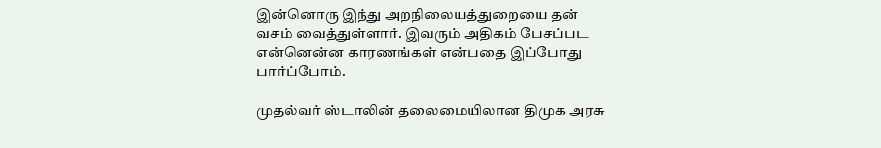இன்னொரு இந்து அறநிலையத்துறையை தன் வசம் வைத்துள்ளார். இவரும் அதிகம் பேசப்பட என்னென்ன காரணங்கள் என்பதை இப்போது பார்ப்போம்.

முதல்வர் ஸ்டாலின் தலைமையிலான திமுக அரசு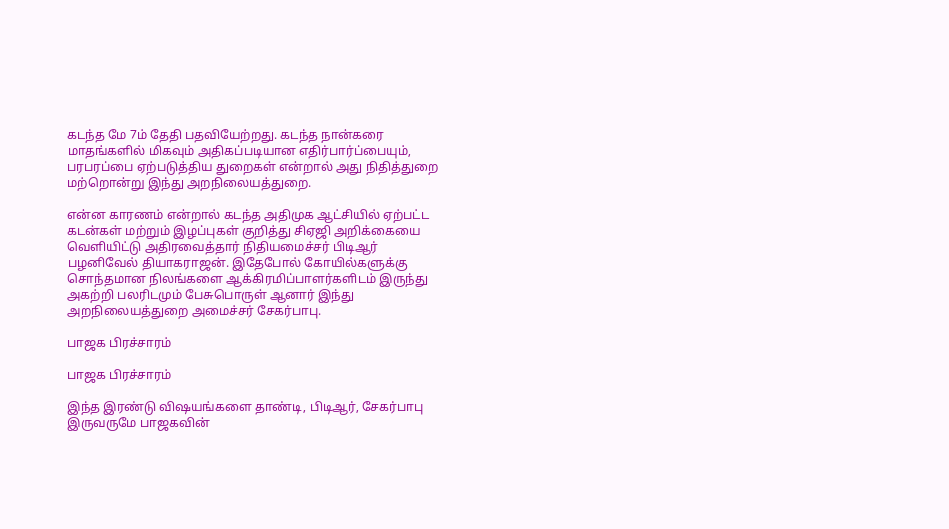கடந்த மே 7ம் தேதி பதவியேற்றது. கடந்த நான்கரை மாதங்களில் மிகவும் அதிகப்படியான எதிர்பார்ப்பையும், பரபரப்பை ஏற்படுத்திய துறைகள் என்றால் அது நிதித்துறை மற்றொன்று இந்து அறநிலையத்துறை.

என்ன காரணம் என்றால் கடந்த அதிமுக ஆட்சியில் ஏற்பட்ட கடன்கள் மற்றும் இழப்புகள் குறித்து சிஏஜி அறிக்கையை வெளியிட்டு அதிரவைத்தார் நிதியமைச்சர் பிடிஆர் பழனிவேல் தியாகராஜன். இதேபோல் கோயில்களுக்கு சொந்தமான நிலங்களை ஆக்கிரமிப்பாளர்களிடம் இருந்து அகற்றி பலரிடமும் பேசுபொருள் ஆனார் இந்து அறநிலையத்துறை அமைச்சர் சேகர்பாபு.

பாஜக பிரச்சாரம்

பாஜக பிரச்சாரம்

இந்த இரண்டு விஷயங்களை தாண்டி, பிடிஆர், சேகர்பாபு இருவருமே பாஜகவின்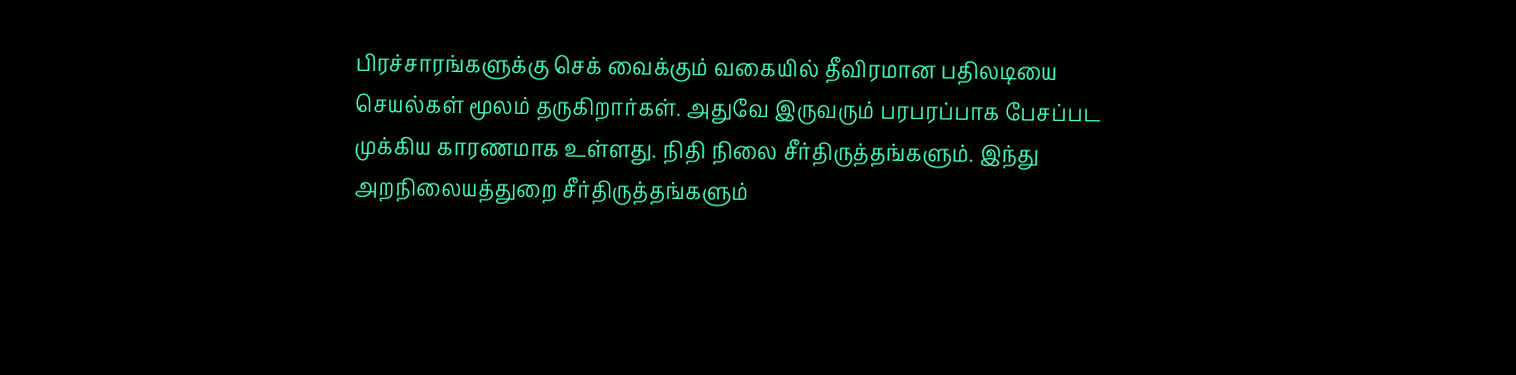பிரச்சாரங்களுக்கு செக் வைக்கும் வகையில் தீவிரமான பதிலடியை செயல்கள் மூலம் தருகிறார்கள். அதுவே இருவரும் பரபரப்பாக பேசப்பட முக்கிய காரணமாக உள்ளது. நிதி நிலை சீர்திருத்தங்களும். இந்து அறநிலையத்துறை சீர்திருத்தங்களும்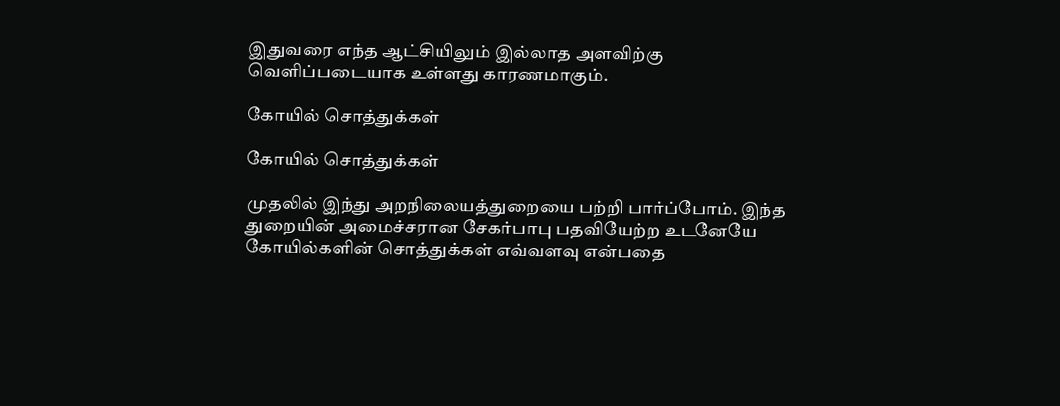இதுவரை எந்த ஆட்சியிலும் இல்லாத அளவிற்கு வெளிப்படையாக உள்ளது காரணமாகும்.

கோயில் சொத்துக்கள்

கோயில் சொத்துக்கள்

முதலில் இந்து அறநிலையத்துறையை பற்றி பார்ப்போம். இந்த துறையின் அமைச்சரான சேகர்பாபு பதவியேற்ற உடனேயே கோயில்களின் சொத்துக்கள் எவ்வளவு என்பதை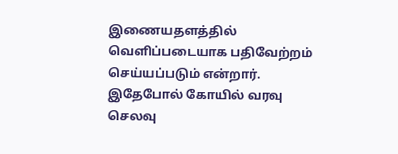இணையதளத்தில் வெளிப்படையாக பதிவேற்றம் செய்யப்படும் என்றார். இதேபோல் கோயில் வரவு செலவு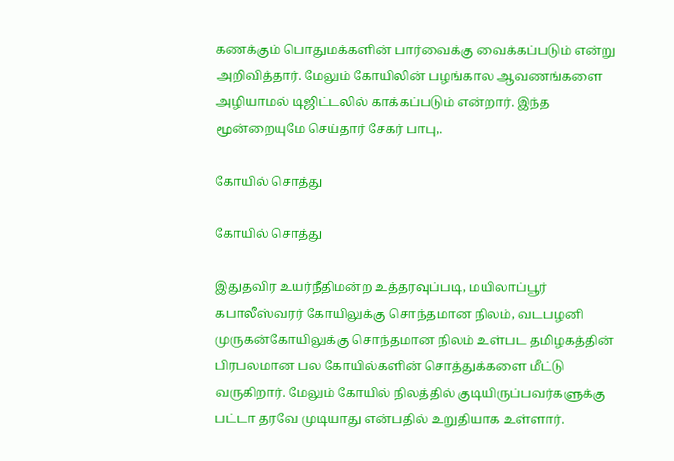கணக்கும் பொதுமக்களின் பார்வைக்கு வைக்கப்படும் என்று அறிவித்தார். மேலும் கோயிலின் பழங்கால ஆவணங்களை அழியாமல் டிஜிட்டலில் காக்கப்படும் என்றார். இந்த மூன்றையுமே செய்தார் சேகர் பாபு,.

கோயில் சொத்து

கோயில் சொத்து

இதுதவிர உயர்நீதிமன்ற உத்தரவுப்படி, மயிலாப்பூர் கபாலீஸ்வரர் கோயிலுக்கு சொந்தமான நிலம், வடபழனி முருகன்கோயிலுக்கு சொந்தமான நிலம் உள்பட தமிழகத்தின் பிரபலமான பல கோயில்களின் சொத்துக்களை மீட்டு வருகிறார். மேலும் கோயில் நிலத்தில் குடியிருப்பவர்களுக்கு பட்டா தரவே முடியாது என்பதில் உறுதியாக உள்ளார்.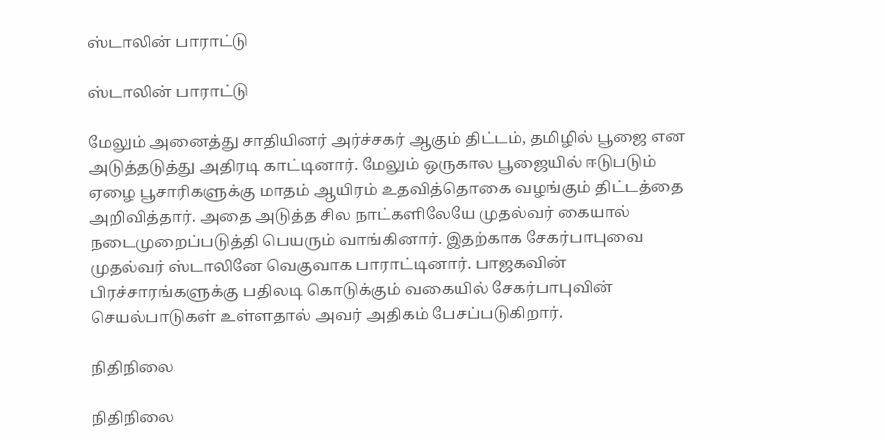ஸ்டாலின் பாராட்டு

ஸ்டாலின் பாராட்டு

மேலும் அனைத்து சாதியினர் அர்ச்சகர் ஆகும் திட்டம், தமிழில் பூஜை என அடுத்தடுத்து அதிரடி காட்டினார். மேலும் ஒருகால பூஜையில் ஈடுபடும் ஏழை பூசாரிகளுக்கு மாதம் ஆயிரம் உதவித்தொகை வழங்கும் திட்டத்தை அறிவித்தார். அதை அடுத்த சில நாட்களிலேயே முதல்வர் கையால் நடைமுறைப்படுத்தி பெயரும் வாங்கினார். இதற்காக சேகர்பாபுவை முதல்வர் ஸ்டாலினே வெகுவாக பாராட்டினார். பாஜகவின் பிரச்சாரங்களுக்கு பதிலடி கொடுக்கும் வகையில் சேகர்பாபுவின் செயல்பாடுகள் உள்ளதால் அவர் அதிகம் பேசப்படுகிறார்.

நிதிநிலை

நிதிநிலை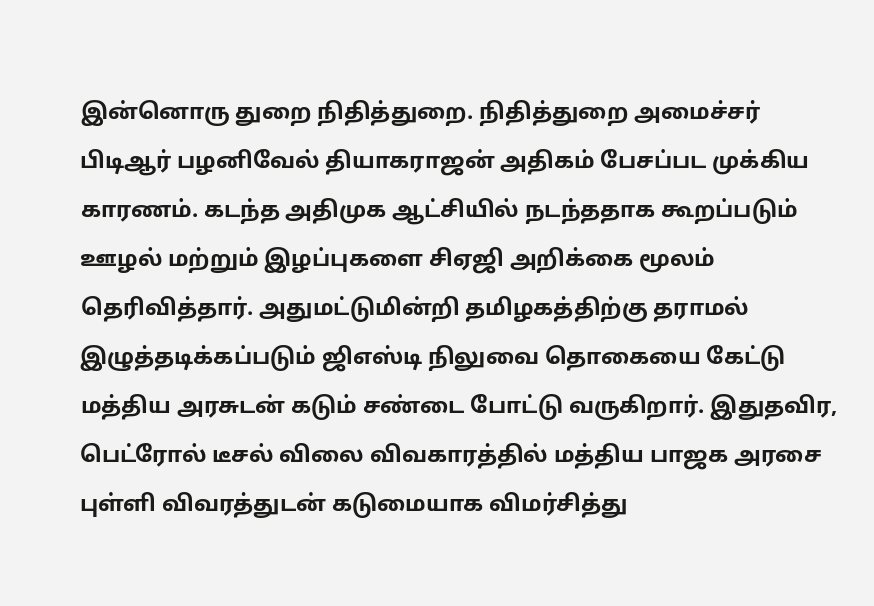இன்னொரு துறை நிதித்துறை. நிதித்துறை அமைச்சர் பிடிஆர் பழனிவேல் தியாகராஜன் அதிகம் பேசப்பட முக்கிய காரணம். கடந்த அதிமுக ஆட்சியில் நடந்ததாக கூறப்படும் ஊழல் மற்றும் இழப்புகளை சிஏஜி அறிக்கை மூலம் தெரிவித்தார். அதுமட்டுமின்றி தமிழகத்திற்கு தராமல் இழுத்தடிக்கப்படும் ஜிஎஸ்டி நிலுவை தொகையை கேட்டு மத்திய அரசுடன் கடும் சண்டை போட்டு வருகிறார். இதுதவிர, பெட்ரோல் டீசல் விலை விவகாரத்தில் மத்திய பாஜக அரசை புள்ளி விவரத்துடன் கடுமையாக விமர்சித்து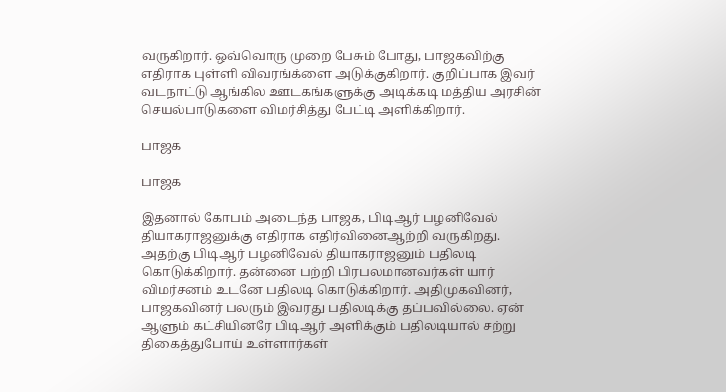வருகிறார். ஒவ்வொரு முறை பேசும் போது, பாஜகவிற்கு எதிராக புள்ளி விவரங்க்ளை அடுக்குகிறார். குறிப்பாக இவர் வடநாட்டு ஆங்கில ஊடகங்களுக்கு அடிக்கடி மத்திய அரசின் செயல்பாடுகளை விமர்சித்து பேட்டி அளிக்கிறார்.

பாஜக

பாஜக

இதனால் கோபம் அடைந்த பாஜக, பிடிஆர் பழனிவேல் தியாகராஜனுக்கு எதிராக எதிர்வினைஆற்றி வருகிறது. அதற்கு பிடிஆர் பழனிவேல் தியாகராஜனும் பதிலடி கொடுக்கிறார். தன்னை பற்றி பிரபலமானவர்கள் யார் விமர்சனம் உடனே பதிலடி கொடுக்கிறார். அதிமுகவினர், பாஜகவினர் பலரும் இவரது பதிலடிக்கு தப்பவில்லை. ஏன் ஆளும் கட்சியினரே பிடிஆர் அளிக்கும் பதிலடியால் சற்று திகைத்துபோய் உள்ளார்கள்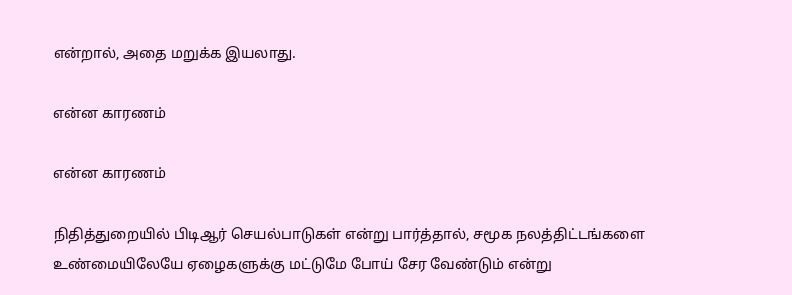என்றால், அதை மறுக்க இயலாது.

என்ன காரணம்

என்ன காரணம்

நிதித்துறையில் பிடிஆர் செயல்பாடுகள் என்று பார்த்தால், சமூக நலத்திட்டங்களை உண்மையிலேயே ஏழைகளுக்கு மட்டுமே போய் சேர வேண்டும் என்று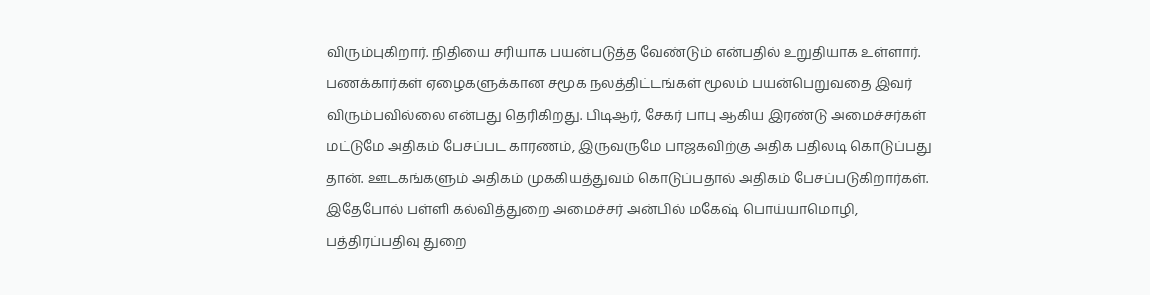விரும்புகிறார். நிதியை சரியாக பயன்படுத்த வேண்டும் என்பதில் உறுதியாக உள்ளார். பணக்கார்கள் ஏழைகளுக்கான சமூக நலத்திட்டங்கள் மூலம் பயன்பெறுவதை இவர் விரும்பவில்லை என்பது தெரிகிறது. பிடிஆர், சேகர் பாபு ஆகிய இரண்டு அமைச்சர்கள் மட்டுமே அதிகம் பேசப்பட காரணம், இருவருமே பாஜகவிற்கு அதிக பதிலடி கொடுப்பது தான். ஊடகங்களும் அதிகம் முககியத்துவம் கொடுப்பதால் அதிகம் பேசப்படுகிறார்கள். இதேபோல் பள்ளி கல்வித்துறை அமைச்சர் அன்பில் மகேஷ் பொய்யாமொழி, பத்திரப்பதிவு துறை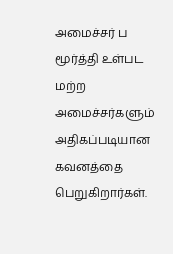அமைச்சர் ப மூர்த்தி உள்பட மற்ற அமைச்சர்களும் அதிகப்படியான கவனத்தை பெறுகிறார்கள்.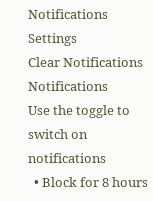Notifications
Settings
Clear Notifications
Notifications
Use the toggle to switch on notifications
  • Block for 8 hours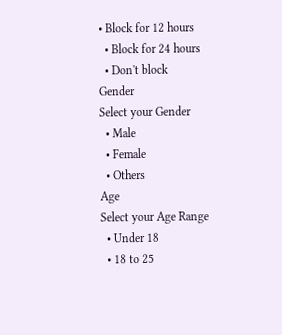• Block for 12 hours
  • Block for 24 hours
  • Don't block
Gender
Select your Gender
  • Male
  • Female
  • Others
Age
Select your Age Range
  • Under 18
  • 18 to 25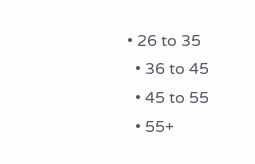• 26 to 35
  • 36 to 45
  • 45 to 55
  • 55+